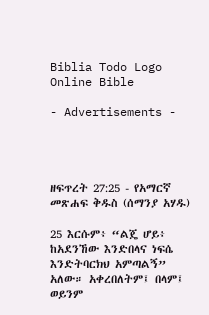Biblia Todo Logo
Online Bible

- Advertisements -




ዘፍጥረት 27:25 - የአማርኛ መጽሐፍ ቅዱስ (ሰማንያ አሃዱ)

25 እርሱም፥ “ልጄ ሆይ፥ ከአደንኸው እንድበላና ነፍሴ እንድትባርክህ አምጣልኝ” አለው። አቀረበለትም፤ በላም፤ ወይንም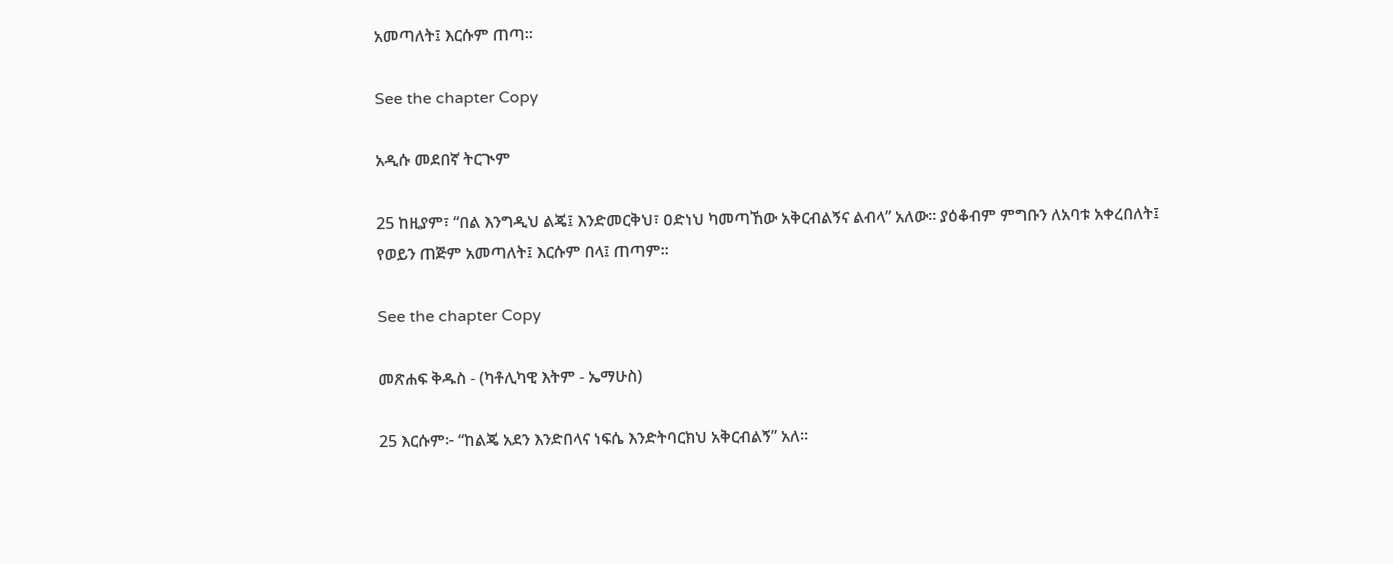አመጣለት፤ እርሱም ጠጣ።

See the chapter Copy

አዲሱ መደበኛ ትርጒም

25 ከዚያም፣ “በል እንግዲህ ልጄ፤ እንድመርቅህ፣ ዐድነህ ካመጣኸው አቅርብልኝና ልብላ” አለው። ያዕቆብም ምግቡን ለአባቱ አቀረበለት፤ የወይን ጠጅም አመጣለት፤ እርሱም በላ፤ ጠጣም።

See the chapter Copy

መጽሐፍ ቅዱስ - (ካቶሊካዊ እትም - ኤማሁስ)

25 እርሱም፦ “ከልጄ አደን እንድበላና ነፍሴ እንድትባርክህ አቅርብልኝ” አለ።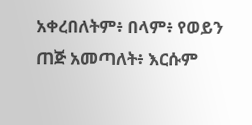አቀረበለትም፥ በላም፥ የወይን ጠጅ አመጣለት፥ እርሱም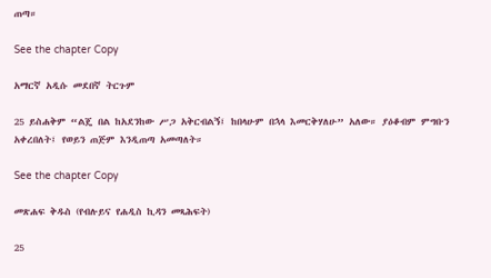ጠጣ።

See the chapter Copy

አማርኛ አዲሱ መደበኛ ትርጉም

25 ይስሐቅም “ልጄ በል ከአደንከው ሥጋ አቅርብልኝ፤ ከበላሁም በኋላ እመርቅሃለሁ” አለው። ያዕቆብም ምግቡን አቀረበለት፤ የወይን ጠጅም እንዲጠጣ አመጣለት።

See the chapter Copy

መጽሐፍ ቅዱስ (የብሉይና የሐዲስ ኪዳን መጻሕፍት)

25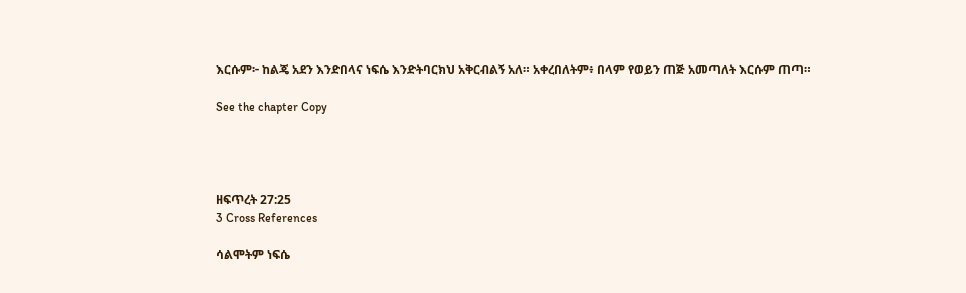እርሱም፦ ከልጄ አደን እንድበላና ነፍሴ እንድትባርክህ አቅርብልኝ አለ። አቀረበለትም፥ በላም የወይን ጠጅ አመጣለት እርሱም ጠጣ።

See the chapter Copy




ዘፍጥረት 27:25
3 Cross References

ሳልሞትም ነፍሴ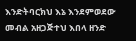እንድትባርክህ እኔ እንደምወደው መብል አዘጋጅተህ እበላ ዘንድ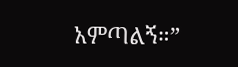አምጣልኝ።”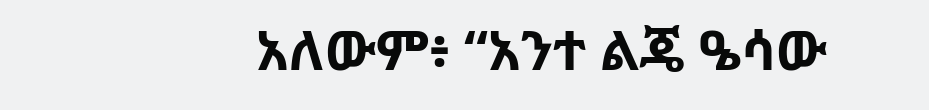አለውም፥ “አንተ ልጄ ዔሳው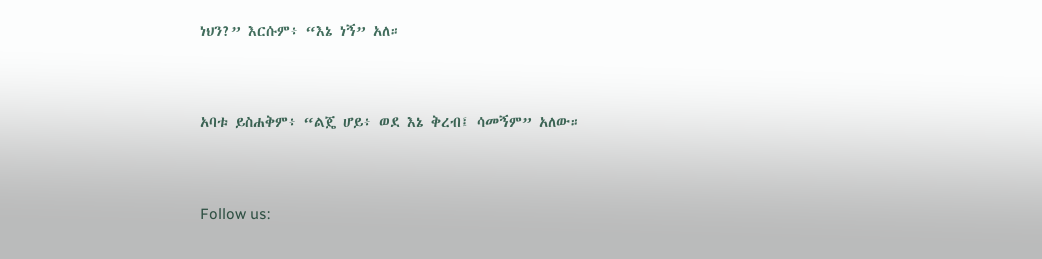ነህን?” እርሱም፥ “እኔ ነኝ” አለ።


አባቱ ይስሐቅም፥ “ልጄ ሆይ፥ ወደ እኔ ቅረብ፤ ሳመኝም” አለው።


Follow us: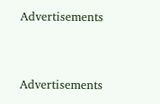Advertisements


Advertisements